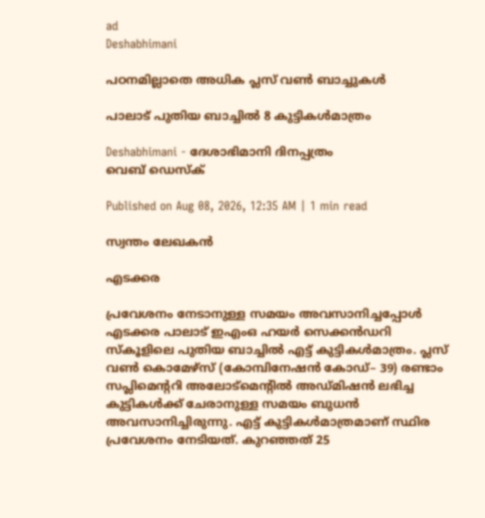ad
Deshabhimani

പഠനമില്ലാതെ അധിക പ്ലസ്‌ വൺ ബാച്ചുകൾ

പാലാട് പുതിയ ബാച്ചിൽ 8 കുട്ടികൾമാത്രം

Deshabhimani - ദേശാഭിമാനി ദിനപ്പത്രം
വെബ് ഡെസ്ക്

Published on Aug 08, 2026, 12:35 AM | 1 min read

സ്വന്തം ലേഖകൻ

എടക്കര

പ്രവേശനം നേടാനുള്ള സമയം അവസാനിച്ചപ്പോൾ എടക്കര പാലാട് ഇഎംഒ ഹയർ സെക്കൻഡറി സ്കൂളിലെ പുതിയ ബാച്ചിൽ എട്ട് കുട്ടികൾമാത്രം. പ്ലസ് വൺ കൊമേഴ്സ് (കോമ്പിനേഷൻ കോഡ്– 39) രണ്ടാം സപ്ലിമെന്ററി അലോട്മെന്റിൽ അഡ്മിഷൻ ലഭിച്ച കുട്ടികൾക്ക് ചേരാനുള്ള സമയം ബുധൻ അവസാനിച്ചിരുന്നു. എട്ട് കുട്ടികൾമാത്രമാണ് സ്ഥിര പ്രവേശനം നേടിയത്. കുറഞ്ഞത് 25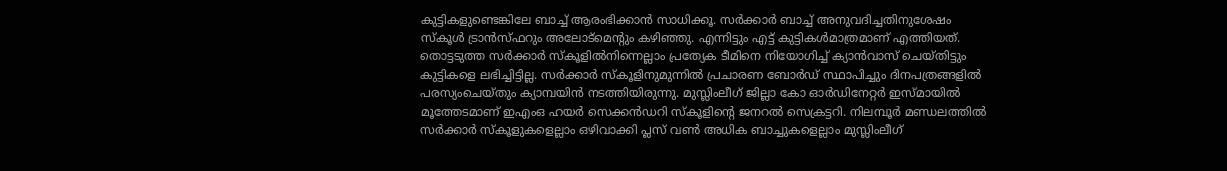കുട്ടികളുണ്ടെങ്കിലേ ബാച്ച് ആരംഭിക്കാൻ സാധിക്കൂ. സർക്കാർ ബാച്ച് അനുവദിച്ചതിനുശേഷം സ്കൂൾ ട്രാൻസ്ഫറും അലോട്മെന്റും കഴിഞ്ഞു. എന്നിട്ടും എട്ട് കുട്ടികൾമാത്രമാണ് എത്തിയത്‌. തൊട്ടടുത്ത സർക്കാർ സ്കൂളിൽനിന്നെല്ലാം പ്രത്യേക ടീമിനെ നിയോഗിച്ച് ക്യാൻവാസ് ചെയ്തിട്ടും കുട്ടികളെ ലഭിച്ചിട്ടില്ല. സർക്കാർ സ്കൂളിനുമുന്നിൽ പ്രചാരണ ബോർഡ് സ്ഥാപിച്ചും ദിനപത്രങ്ങളിൽ പരസ്യംചെയ്തും ക്യാമ്പയിൻ നടത്തിയിരുന്നു. മുസ്ലിംലീഗ് ജില്ലാ കോ ഓര്‍ഡിനേറ്റർ ഇസ്മായിൽ മൂത്തേടമാണ് ഇഎംഒ ഹയർ സെക്കൻഡറി സ്കൂളിന്റെ ജനറൽ സെക്രട്ടറി. നിലമ്പൂർ മണ്ഡലത്തിൽ സർക്കാർ സ്കൂളുകളെല്ലാം ഒഴിവാക്കി പ്ലസ് വൺ അധിക ബാച്ചുകളെല്ലാം മുസ്ലിംലീഗ്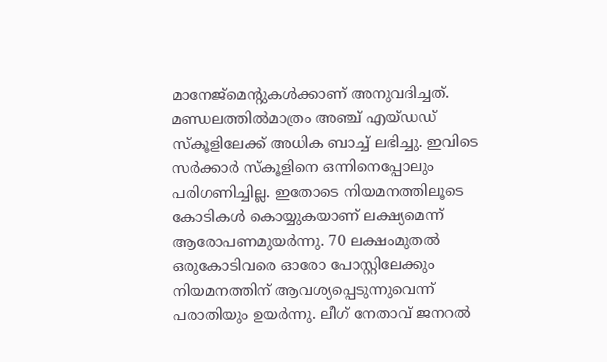മാനേജ്മെന്റുകൾക്കാണ് അനുവദിച്ചത്‌. മണ്ഡലത്തിൽമാത്രം അഞ്ച് എയ്ഡഡ് സ്കൂളിലേക്ക് അധിക ബാച്ച് ലഭിച്ചു. ഇവിടെ സർക്കാർ സ്കൂളിനെ ഒന്നിനെപ്പോലും പരിഗണിച്ചില്ല. ഇതോടെ നിയമനത്തിലൂടെ കോടികൾ കൊയ്യുകയാണ് ലക്ഷ്യമെന്ന്‌ ആരോപണമുയർന്നു. 70 ലക്ഷംമുതൽ ഒരുകോടിവരെ ഓരോ പോസ്റ്റിലേക്കും നിയമനത്തിന് ആവശ്യപ്പെടുന്നുവെന്ന്‌ പരാതിയും ഉയർന്നു. ലീഗ് നേതാവ് ജനറൽ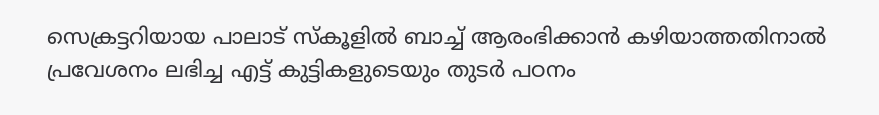സെക്രട്ടറിയായ പാലാട് സ്കൂളിൽ ബാച്ച് ആരംഭിക്കാൻ കഴിയാത്തതിനാൽ പ്രവേശനം ലഭിച്ച എട്ട് കുട്ടികളുടെയും തുടർ പഠനം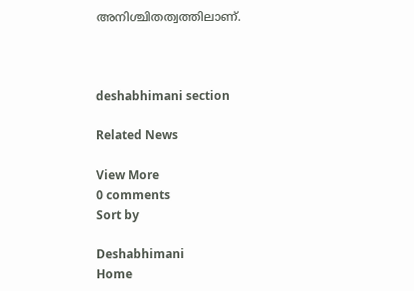അനിശ്ചിതത്വത്തിലാണ്.



deshabhimani section

Related News

View More
0 comments
Sort by

Deshabhimani
Home